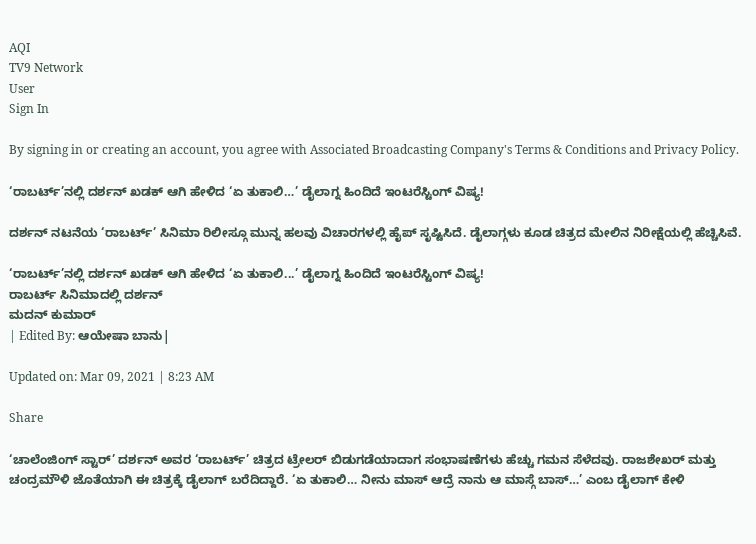AQI
TV9 Network
User
Sign In

By signing in or creating an account, you agree with Associated Broadcasting Company's Terms & Conditions and Privacy Policy.

‘ರಾಬರ್ಟ್’ನಲ್ಲಿ ದರ್ಶನ್ ಖಡಕ್ ಆಗಿ ಹೇಳಿದ ‘ಏ ತುಕಾಲಿ…’ ಡೈಲಾಗ್ನ ಹಿಂದಿದೆ ಇಂಟರೆಸ್ಟಿಂಗ್ ವಿಷ್ಯ!

ದರ್ಶನ್ ನಟನೆಯ ‘ರಾಬರ್ಟ್’ ಸಿನಿಮಾ ರಿಲೀಸ್ಗೂ ಮುನ್ನ ಹಲವು ವಿಚಾರಗಳಲ್ಲಿ ಹೈಪ್ ಸೃಷ್ಟಿಸಿದೆ. ಡೈಲಾಗ್ಗಳು ಕೂಡ ಚಿತ್ರದ ಮೇಲಿನ ನಿರೀಕ್ಷೆಯಲ್ಲಿ ಹೆಚ್ಚಿಸಿವೆ.

‘ರಾಬರ್ಟ್’ನಲ್ಲಿ ದರ್ಶನ್ ಖಡಕ್ ಆಗಿ ಹೇಳಿದ ‘ಏ ತುಕಾಲಿ...’ ಡೈಲಾಗ್ನ ಹಿಂದಿದೆ ಇಂಟರೆಸ್ಟಿಂಗ್ ವಿಷ್ಯ!
ರಾಬರ್ಟ್ ಸಿನಿಮಾದಲ್ಲಿ ದರ್ಶನ್
ಮದನ್ ಕುಮಾರ್
| Edited By: ಆಯೇಷಾ ಬಾನು|

Updated on: Mar 09, 2021 | 8:23 AM

Share

‘ಚಾಲೆಂಜಿಂಗ್ ಸ್ಟಾರ್’ ದರ್ಶನ್ ಅವರ ‘ರಾಬರ್ಟ್’ ಚಿತ್ರದ ಟ್ರೇಲರ್ ಬಿಡುಗಡೆಯಾದಾಗ ಸಂಭಾಷಣೆಗಳು ಹೆಚ್ಚು ಗಮನ ಸೆಳೆದವು. ರಾಜಶೇಖರ್ ಮತ್ತು ಚಂದ್ರಮೌಳಿ ಜೊತೆಯಾಗಿ ಈ ಚಿತ್ರಕ್ಕೆ ಡೈಲಾಗ್ ಬರೆದಿದ್ದಾರೆ. ‘ಏ ತುಕಾಲಿ… ನೀನು ಮಾಸ್ ಆದ್ರೆ ನಾನು ಆ ಮಾಸ್ಗೆ ಬಾಸ್…’ ಎಂಬ ಡೈಲಾಗ್ ಕೇಳಿ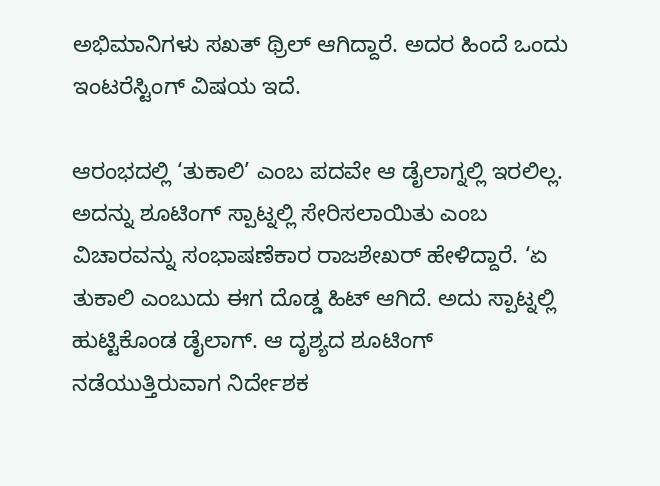ಅಭಿಮಾನಿಗಳು ಸಖತ್ ಥ್ರಿಲ್ ಆಗಿದ್ದಾರೆ. ಅದರ ಹಿಂದೆ ಒಂದು ಇಂಟರೆಸ್ಟಿಂಗ್ ವಿಷಯ ಇದೆ.

ಆರಂಭದಲ್ಲಿ ‘ತುಕಾಲಿ’ ಎಂಬ ಪದವೇ ಆ ಡೈಲಾಗ್ನಲ್ಲಿ ಇರಲಿಲ್ಲ. ಅದನ್ನು ಶೂಟಿಂಗ್ ಸ್ಪಾಟ್ನಲ್ಲಿ ಸೇರಿಸಲಾಯಿತು ಎಂಬ ವಿಚಾರವನ್ನು ಸಂಭಾಷಣೆಕಾರ ರಾಜಶೇಖರ್ ಹೇಳಿದ್ದಾರೆ. ‘ಏ ತುಕಾಲಿ ಎಂಬುದು ಈಗ ದೊಡ್ಡ ಹಿಟ್ ಆಗಿದೆ. ಅದು ಸ್ಪಾಟ್ನಲ್ಲಿ ಹುಟ್ಟಿಕೊಂಡ ಡೈಲಾಗ್. ಆ ದೃಶ್ಯದ ಶೂಟಿಂಗ್ ನಡೆಯುತ್ತಿರುವಾಗ ನಿರ್ದೇಶಕ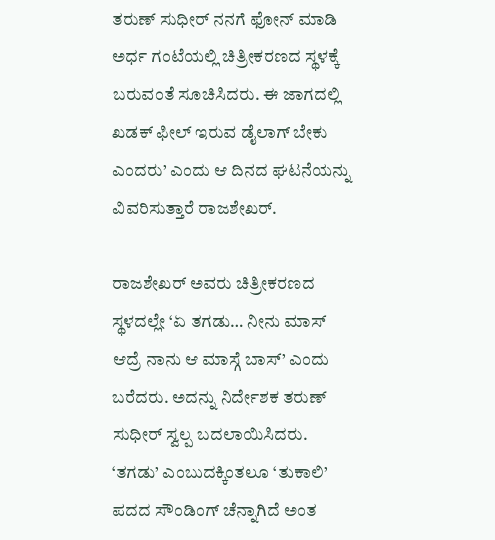ತರುಣ್ ಸುಧೀರ್ ನನಗೆ ಫೋನ್ ಮಾಡಿ ಅರ್ಧ ಗಂಟೆಯಲ್ಲಿ ಚಿತ್ರೀಕರಣದ ಸ್ಥಳಕ್ಕೆ ಬರುವಂತೆ ಸೂಚಿಸಿದರು. ಈ ಜಾಗದಲ್ಲಿ ಖಡಕ್ ಫೀಲ್ ಇರುವ ಡೈಲಾಗ್ ಬೇಕು ಎಂದರು’ ಎಂದು ಆ ದಿನದ ಘಟನೆಯನ್ನು ವಿವರಿಸುತ್ತಾರೆ ರಾಜಶೇಖರ್.

ರಾಜಶೇಖರ್ ಅವರು ಚಿತ್ರೀಕರಣದ ಸ್ಥಳದಲ್ಲೇ ‘ಏ ತಗಡು… ನೀನು ಮಾಸ್ ಆದ್ರೆ ನಾನು ಆ ಮಾಸ್ಗೆ ಬಾಸ್’ ಎಂದು ಬರೆದರು. ಅದನ್ನು ನಿರ್ದೇಶಕ ತರುಣ್ ಸುಧೀರ್ ಸ್ವಲ್ಪ ಬದಲಾಯಿಸಿದರು. ‘ತಗಡು’ ಎಂಬುದಕ್ಕಿಂತಲೂ ‘ತುಕಾಲಿ’ ಪದದ ಸೌಂಡಿಂಗ್ ಚೆನ್ನಾಗಿದೆ ಅಂತ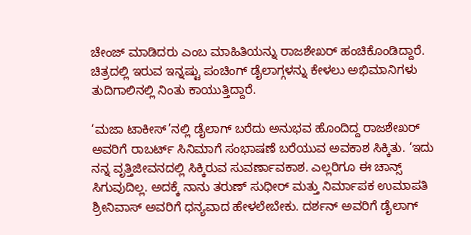ಚೇಂಜ್ ಮಾಡಿದರು ಎಂಬ ಮಾಹಿತಿಯನ್ನು ರಾಜಶೇಖರ್ ಹಂಚಿಕೊಂಡಿದ್ದಾರೆ. ಚಿತ್ರದಲ್ಲಿ ಇರುವ ಇನ್ನಷ್ಟು ಪಂಚಿಂಗ್ ಡೈಲಾಗ್ಗಳನ್ನು ಕೇಳಲು ಅಭಿಮಾನಿಗಳು ತುದಿಗಾಲಿನಲ್ಲಿ ನಿಂತು ಕಾಯುತ್ತಿದ್ದಾರೆ.

‘ಮಜಾ ಟಾಕೀಸ್’ನಲ್ಲಿ ಡೈಲಾಗ್ ಬರೆದು ಅನುಭವ ಹೊಂದಿದ್ದ ರಾಜಶೇಖರ್ ಅವರಿಗೆ ರಾಬರ್ಟ್ ಸಿನಿಮಾಗೆ ಸಂಭಾಷಣೆ ಬರೆಯುವ ಅವಕಾಶ ಸಿಕ್ಕಿತು. ‘ಇದು ನನ್ನ ವೃತ್ತಿಜೀವನದಲ್ಲಿ ಸಿಕ್ಕಿರುವ ಸುವರ್ಣಾವಕಾಶ. ಎಲ್ಲರಿಗೂ ಈ ಚಾನ್ಸ್ ಸಿಗುವುದಿಲ್ಲ. ಅದಕ್ಕೆ ನಾನು ತರುಣ್ ಸುಧೀರ್ ಮತ್ತು ನಿರ್ಮಾಪಕ ಉಮಾಪತಿ ಶ್ರೀನಿವಾಸ್ ಅವರಿಗೆ ಧನ್ಯವಾದ ಹೇಳಲೇಬೇಕು. ದರ್ಶನ್ ಅವರಿಗೆ ಡೈಲಾಗ್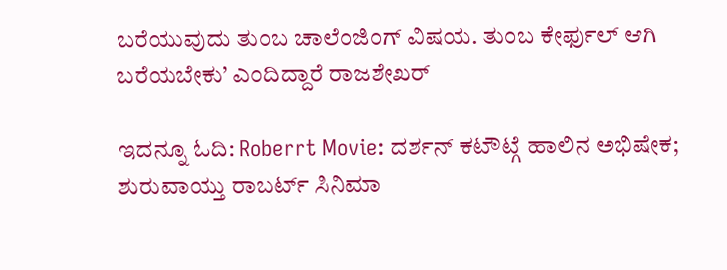ಬರೆಯುವುದು ತುಂಬ ಚಾಲೆಂಜಿಂಗ್ ವಿಷಯ. ತುಂಬ ಕೇರ್ಫುಲ್ ಆಗಿ ಬರೆಯಬೇಕು’ ಎಂದಿದ್ದಾರೆ ರಾಜಶೇಖರ್

ಇದನ್ನೂ ಓದಿ: Roberrt Movie: ದರ್ಶನ್ ಕಟೌಟ್ಗೆ ಹಾಲಿನ ಅಭಿಷೇಕ; ಶುರುವಾಯ್ತು ರಾಬರ್ಟ್ ಸಿನಿಮಾ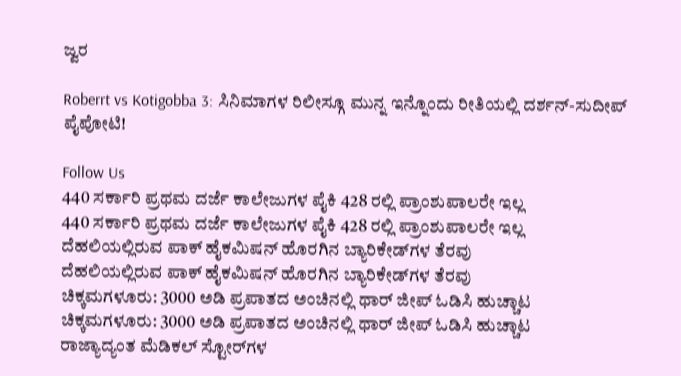ಜ್ವರ

Roberrt vs Kotigobba 3: ಸಿನಿಮಾಗಳ ರಿಲೀಸ್ಗೂ ಮುನ್ನ ಇನ್ನೊಂದು ರೀತಿಯಲ್ಲಿ ದರ್ಶನ್-ಸುದೀಪ್ ಪೈಪೋಟಿ!

Follow Us
440 ಸರ್ಕಾರಿ ಪ್ರಥಮ ದರ್ಜೆ ಕಾಲೇಜುಗಳ ಪೈಕಿ 428 ರಲ್ಲಿ ಪ್ರಾಂಶುಪಾಲರೇ ಇಲ್ಲ
440 ಸರ್ಕಾರಿ ಪ್ರಥಮ ದರ್ಜೆ ಕಾಲೇಜುಗಳ ಪೈಕಿ 428 ರಲ್ಲಿ ಪ್ರಾಂಶುಪಾಲರೇ ಇಲ್ಲ
ದೆಹಲಿಯಲ್ಲಿರುವ ಪಾಕ್ ಹೈಕಮಿಷನ್ ಹೊರಗಿನ ಬ್ಯಾರಿಕೇಡ್‌ಗಳ ತೆರವು
ದೆಹಲಿಯಲ್ಲಿರುವ ಪಾಕ್ ಹೈಕಮಿಷನ್ ಹೊರಗಿನ ಬ್ಯಾರಿಕೇಡ್‌ಗಳ ತೆರವು
ಚಿಕ್ಕಮಗಳೂರು: 3000 ಅಡಿ ಪ್ರಪಾತದ ಅಂಚಿನಲ್ಲಿ ಥಾರ್ ಜೀಪ್ ಓಡಿಸಿ ಹುಚ್ಚಾಟ
ಚಿಕ್ಕಮಗಳೂರು: 3000 ಅಡಿ ಪ್ರಪಾತದ ಅಂಚಿನಲ್ಲಿ ಥಾರ್ ಜೀಪ್ ಓಡಿಸಿ ಹುಚ್ಚಾಟ
ರಾಜ್ಯಾದ್ಯಂತ ಮೆಡಿಕಲ್ ಸ್ಟೋರ್‌ಗಳ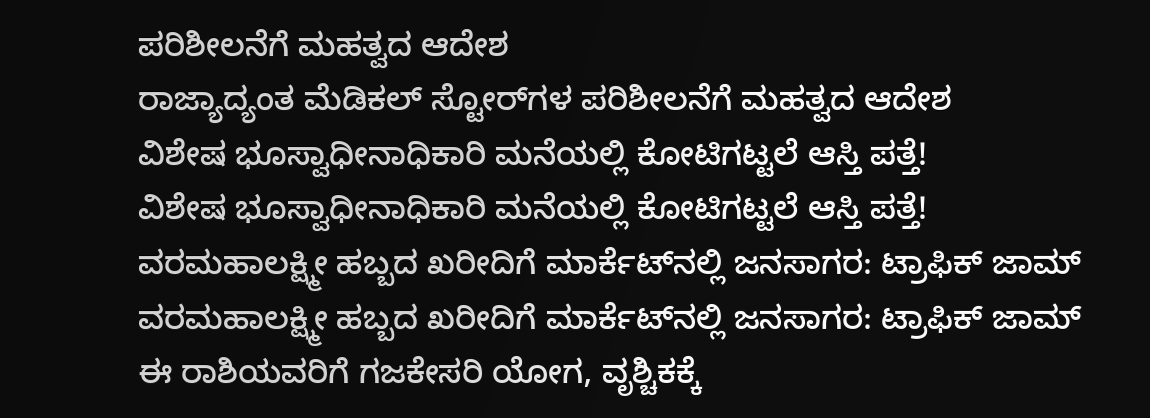ಪರಿಶೀಲನೆಗೆ ಮಹತ್ವದ ಆದೇಶ
ರಾಜ್ಯಾದ್ಯಂತ ಮೆಡಿಕಲ್ ಸ್ಟೋರ್‌ಗಳ ಪರಿಶೀಲನೆಗೆ ಮಹತ್ವದ ಆದೇಶ
ವಿಶೇಷ ಭೂಸ್ವಾಧೀನಾಧಿಕಾರಿ ಮನೆಯಲ್ಲಿ ಕೋಟಿಗಟ್ಟಲೆ ಆಸ್ತಿ ಪತ್ತೆ!
ವಿಶೇಷ ಭೂಸ್ವಾಧೀನಾಧಿಕಾರಿ ಮನೆಯಲ್ಲಿ ಕೋಟಿಗಟ್ಟಲೆ ಆಸ್ತಿ ಪತ್ತೆ!
ವರಮಹಾಲಕ್ಷ್ಮೀ ಹಬ್ಬದ ಖರೀದಿಗೆ ಮಾರ್ಕೆಟ್‌ನಲ್ಲಿ ಜನಸಾಗರ: ಟ್ರಾಫಿಕ್ ಜಾಮ್
ವರಮಹಾಲಕ್ಷ್ಮೀ ಹಬ್ಬದ ಖರೀದಿಗೆ ಮಾರ್ಕೆಟ್‌ನಲ್ಲಿ ಜನಸಾಗರ: ಟ್ರಾಫಿಕ್ ಜಾಮ್
ಈ ರಾಶಿಯವರಿಗೆ ಗಜಕೇಸರಿ ಯೋಗ, ವೃಶ್ಚಿಕಕ್ಕೆ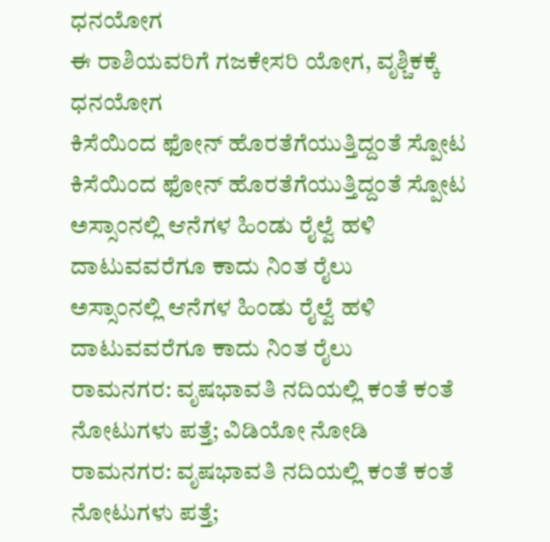ಧನಯೋಗ
ಈ ರಾಶಿಯವರಿಗೆ ಗಜಕೇಸರಿ ಯೋಗ, ವೃಶ್ಚಿಕಕ್ಕೆ ಧನಯೋಗ
ಕಿಸೆಯಿಂದ ಫೋನ್ ಹೊರತೆಗೆಯುತ್ತಿದ್ದಂತೆ ಸ್ಪೋಟ
ಕಿಸೆಯಿಂದ ಫೋನ್ ಹೊರತೆಗೆಯುತ್ತಿದ್ದಂತೆ ಸ್ಪೋಟ
ಅಸ್ಸಾಂನಲ್ಲಿ ಆನೆಗಳ ಹಿಂಡು ರೈಲ್ವೆ ಹಳಿ ದಾಟುವವರೆಗೂ ಕಾದು ನಿಂತ ರೈಲು
ಅಸ್ಸಾಂನಲ್ಲಿ ಆನೆಗಳ ಹಿಂಡು ರೈಲ್ವೆ ಹಳಿ ದಾಟುವವರೆಗೂ ಕಾದು ನಿಂತ ರೈಲು
ರಾಮನಗರ: ವೃಷಭಾವತಿ‌ ನದಿಯಲ್ಲಿ ಕಂತೆ ಕಂತೆ ನೋಟುಗಳು ಪತ್ತೆ; ವಿಡಿಯೋ ನೋಡಿ
ರಾಮನಗರ: ವೃಷಭಾವತಿ‌ ನದಿಯಲ್ಲಿ ಕಂತೆ ಕಂತೆ ನೋಟುಗಳು ಪತ್ತೆ;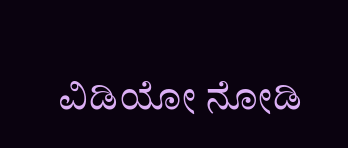ವಿಡಿಯೋ ನೋಡಿ